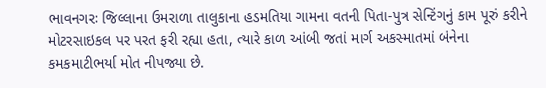ભાવનગરઃ જિલ્લાના ઉમરાળા તાલુકાના હડમતિયા ગામના વતની પિતા-પુત્ર સેન્ટિંગનું કામ પૂરું કરીને મોટરસાઇકલ પર પરત ફરી રહ્યા હતા, ત્યારે કાળ આંબી જતાં માર્ગ અકસ્માતમાં બંનેના કમકમાટીભર્યા મોત નીપજ્યા છે.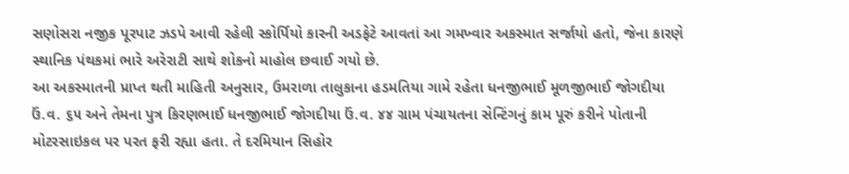સણોસરા નજીક પૂરપાટ ઝડપે આવી રહેલી સ્કોર્પિયો કારની અડફેટે આવતાં આ ગમખ્વાર અકસ્માત સર્જાયો હતો, જેના કારણે સ્થાનિક પંથકમાં ભારે અરેરાટી સાથે શોકનો માહોલ છવાઈ ગયો છે.
આ અકસ્માતની પ્રાપ્ત થતી માહિતી અનુસાર, ઉમરાળા તાલુકાના હડમતિયા ગામે રહેતા ધનજીભાઈ મૂળજીભાઈ જોગદીયા ઉં.વ. ૬૫ અને તેમના પુત્ર કિરણભાઈ ધનજીભાઈ જોગદીયા ઉં.વ. ૪૪ ગ્રામ પંચાયતના સેન્ટિંગનું કામ પૂરું કરીને પોતાની મોટરસાઇકલ પર પરત ફરી રહ્યા હતા. તે દરમિયાન સિહોર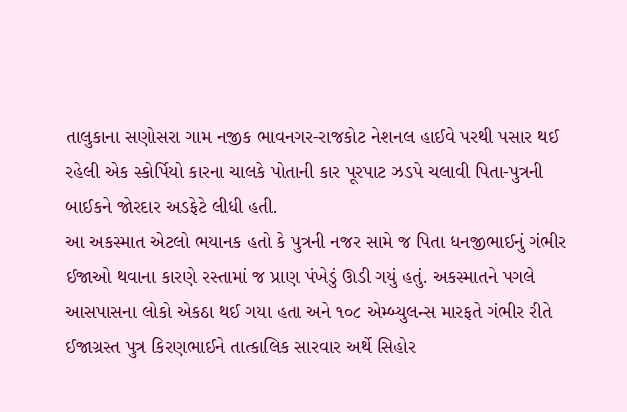તાલુકાના સણોસરા ગામ નજીક ભાવનગર-રાજકોટ નેશનલ હાઈવે પરથી પસાર થઈ રહેલી એક સ્કોર્પિયો કારના ચાલકે પોતાની કાર પૂરપાટ ઝડપે ચલાવી પિતા-પુત્રની બાઈકને જોરદાર અડફેટે લીધી હતી.
આ અકસ્માત એટલો ભયાનક હતો કે પુત્રની નજર સામે જ પિતા ધનજીભાઈનું ગંભીર ઈજાઓ થવાના કારણે રસ્તામાં જ પ્રાણ પંખેડું ઊડી ગયું હતું. અકસ્માતને પગલે આસપાસના લોકો એકઠા થઈ ગયા હતા અને ૧૦૮ એમ્બ્યુલન્સ મારફતે ગંભીર રીતે ઈજાગ્રસ્ત પુત્ર કિરણભાઈને તાત્કાલિક સારવાર અર્થે સિહોર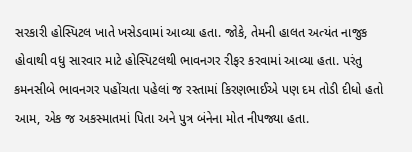સરકારી હોસ્પિટલ ખાતે ખસેડવામાં આવ્યા હતા. જોકે, તેમની હાલત અત્યંત નાજુક હોવાથી વધુ સારવાર માટે હોસ્પિટલથી ભાવનગર રીફર કરવામાં આવ્યા હતા. પરંતુ કમનસીબે ભાવનગર પહોંચતા પહેલાં જ રસ્તામાં કિરણભાઈએ પણ દમ તોડી દીધો હતો આમ, એક જ અકસ્માતમાં પિતા અને પુત્ર બંનેના મોત નીપજ્યા હતા.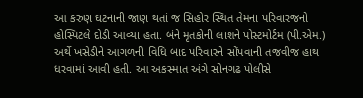આ કરુણ ઘટનાની જાણ થતાં જ સિહોર સ્થિત તેમના પરિવારજનો હોસ્પિટલે દોડી આવ્યા હતા. બંને મૃતકોની લાશને પોસ્ટમોર્ટમ (પી.એમ.) અર્થે ખસેડીને આગળની વિધિ બાદ પરિવારને સોંપવાની તજવીજ હાથ ધરવામાં આવી હતી. આ અકસ્માત અંગે સોનગઢ પોલીસે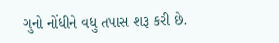ગુનો નોંધીને વધુ તપાસ શરૂ કરી છે.